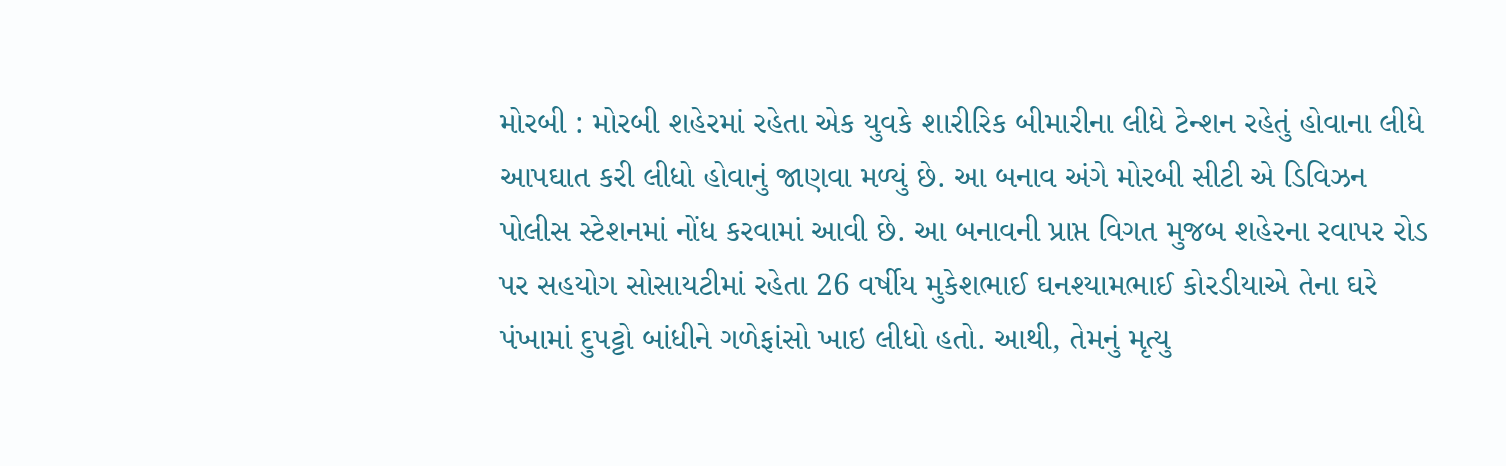મોરબી : મોરબી શહેરમાં રહેતા એક યુવકે શારીરિક બીમારીના લીધે ટેન્શન રહેતું હોવાના લીધે આપઘાત કરી લીધો હોવાનું જાણવા મળ્યું છે. આ બનાવ અંગે મોરબી સીટી એ ડિવિઝન પોલીસ સ્ટેશનમાં નોંધ કરવામાં આવી છે. આ બનાવની પ્રાપ્ત વિગત મુજબ શહેરના રવાપર રોડ પર સહયોગ સોસાયટીમાં રહેતા 26 વર્ષીય મુકેશભાઈ ઘનશ્યામભાઈ કોરડીયાએ તેના ઘરે પંખામાં દુપટ્ટો બાંધીને ગળેફાંસો ખાઇ લીધો હતો. આથી, તેમનું મૃત્યુ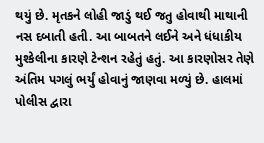થયું છે. મૃતકને લોહી જાડું થઈ જતુ હોવાથી માથાની નસ દબાતી હતી. આ બાબતને લઈને અને ધંધાકીય મુશ્કેલીના કારણે ટેન્શન રહેતું હતું. આ કારણોસર તેણે અંતિમ પગલું ભર્યું હોવાનું જાણવા મળ્યું છે. હાલમાં પોલીસ દ્વારા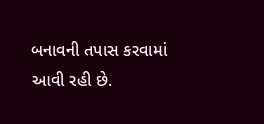બનાવની તપાસ કરવામાં આવી રહી છે.